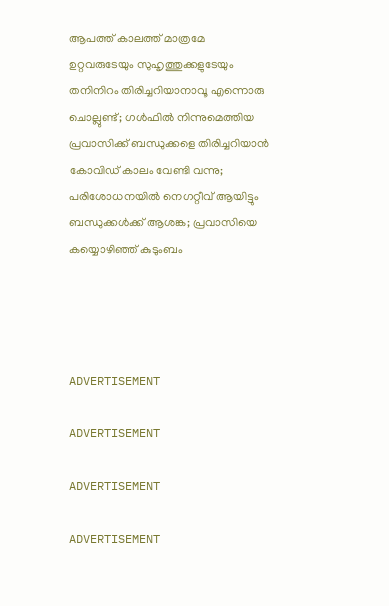ആപത്ത് കാലത്ത് മാത്രമേ ഉറ്റവരുടേയും സുഹൃത്തുക്കളുടേയും തനിനിറം തിരിച്ചറിയാനാവൂ എന്നൊരു ചൊല്ലുണ്ട്; ഗള്‍ഫില്‍ നിന്നുമെത്തിയ പ്രവാസിക്ക് ബന്ധുക്കളെ തിരിച്ചറിയാന്‍ കോവിഡ് കാലം വേണ്ടി വന്നു; പരിശോധനയില്‍ നെഗറ്റീവ് ആയിട്ടും ബന്ധുക്കള്‍ക്ക് ആശങ്ക; പ്രവാസിയെ കയ്യൊഴിഞ്ഞ് കുടുംബം




ADVERTISEMENT

ADVERTISEMENT

ADVERTISEMENT

ADVERTISEMENT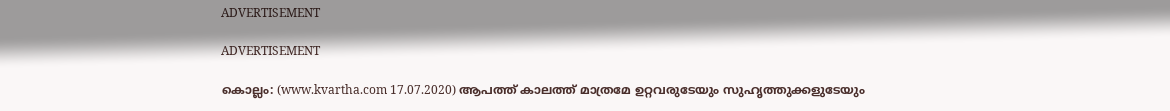ADVERTISEMENT

ADVERTISEMENT

കൊല്ലം: (www.kvartha.com 17.07.2020) ആപത്ത് കാലത്ത് മാത്രമേ ഉറ്റവരുടേയും സുഹൃത്തുക്കളുടേയും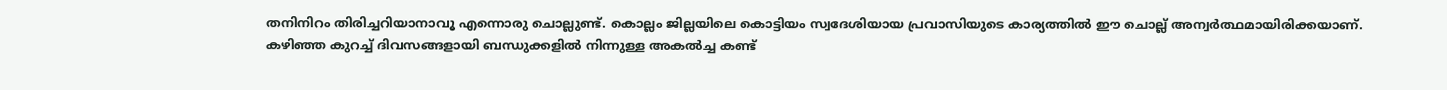തനിനിറം തിരിച്ചറിയാനാവൂ എന്നൊരു ചൊല്ലുണ്ട്. കൊല്ലം ജില്ലയിലെ കൊട്ടിയം സ്വദേശിയായ പ്രവാസിയുടെ കാര്യത്തില്‍ ഈ ചൊല്ല് അന്വര്‍ത്ഥമായിരിക്കയാണ്. കഴിഞ്ഞ കുറച്ച് ദിവസങ്ങളായി ബന്ധുക്കളില്‍ നിന്നുള്ള അകല്‍ച്ച കണ്ട്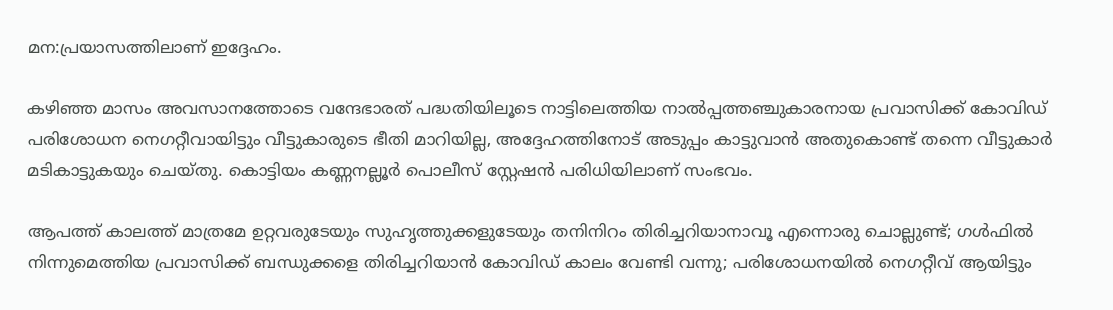മന:പ്രയാസത്തിലാണ് ഇദ്ദേഹം.

കഴിഞ്ഞ മാസം അവസാനത്തോടെ വന്ദേഭാരത് പദ്ധതിയിലൂടെ നാട്ടിലെത്തിയ നാല്‍പ്പത്തഞ്ചുകാരനായ പ്രവാസിക്ക് കോവിഡ് പരിശോധന നെഗറ്റീവായിട്ടും വീട്ടുകാരുടെ ഭീതി മാറിയില്ല, അദ്ദേഹത്തിനോട് അടുപ്പം കാട്ടുവാന്‍ അതുകൊണ്ട് തന്നെ വീട്ടുകാര്‍ മടികാട്ടുകയും ചെയ്തു. കൊട്ടിയം കണ്ണനല്ലൂര്‍ പൊലീസ് സ്റ്റേഷന്‍ പരിധിയിലാണ് സംഭവം.

ആപത്ത് കാലത്ത് മാത്രമേ ഉറ്റവരുടേയും സുഹൃത്തുക്കളുടേയും തനിനിറം തിരിച്ചറിയാനാവൂ എന്നൊരു ചൊല്ലുണ്ട്; ഗള്‍ഫില്‍ നിന്നുമെത്തിയ പ്രവാസിക്ക് ബന്ധുക്കളെ തിരിച്ചറിയാന്‍ കോവിഡ് കാലം വേണ്ടി വന്നു; പരിശോധനയില്‍ നെഗറ്റീവ് ആയിട്ടും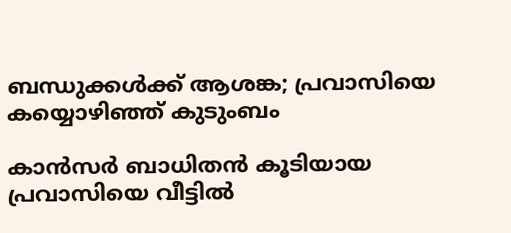ബന്ധുക്കള്‍ക്ക് ആശങ്ക; പ്രവാസിയെ കയ്യൊഴിഞ്ഞ് കുടുംബം

കാന്‍സര്‍ ബാധിതന്‍ കൂടിയായ പ്രവാസിയെ വീട്ടില്‍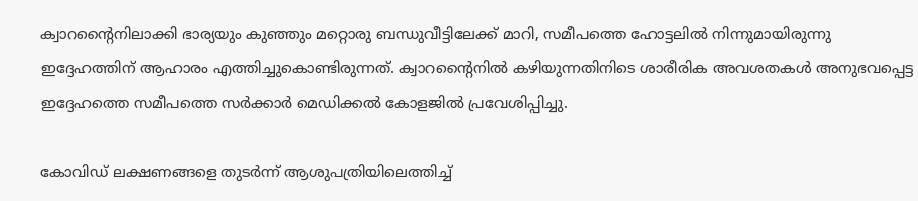ക്വാറന്റൈനിലാക്കി ഭാര്യയും കുഞ്ഞും മറ്റൊരു ബന്ധുവീട്ടിലേക്ക് മാറി, സമീപത്തെ ഹോട്ടലില്‍ നിന്നുമായിരുന്നു ഇദ്ദേഹത്തിന് ആഹാരം എത്തിച്ചുകൊണ്ടിരുന്നത്. ക്വാറന്റൈനില്‍ കഴിയുന്നതിനിടെ ശാരീരിക അവശതകള്‍ അനുഭവപ്പെട്ട ഇദ്ദേഹത്തെ സമീപത്തെ സര്‍ക്കാര്‍ മെഡിക്കല്‍ കോളജില്‍ പ്രവേശിപ്പിച്ചു.

കോവിഡ് ലക്ഷണങ്ങളെ തുടര്‍ന്ന് ആശുപത്രിയിലെത്തിച്ച്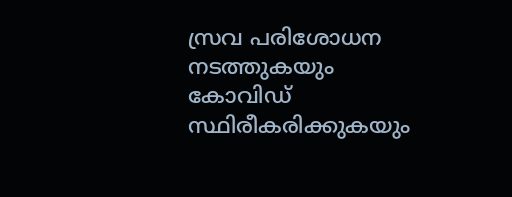സ്രവ പരിശോധന നടത്തുകയും കോവിഡ് സ്ഥിരീകരിക്കുകയും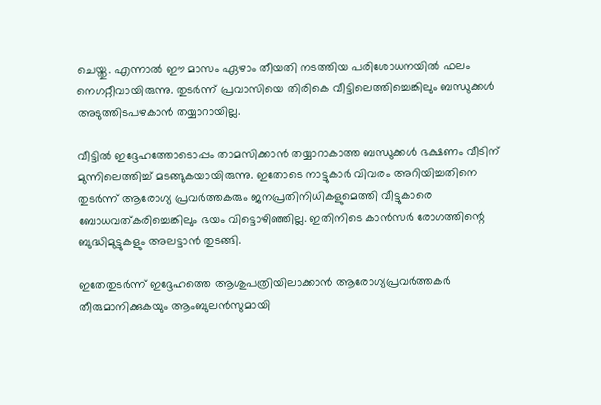ചെയ്തു. എന്നാല്‍ ഈ മാസം ഏഴാം തീയതി നടത്തിയ പരിശോധനയില്‍ ഫലം നെഗറ്റീവായിരുന്നു. തുടര്‍ന്ന് പ്രവാസിയെ തിരികെ വീട്ടിലെത്തിച്ചെങ്കിലും ബന്ധുക്കള്‍ അടുത്തിടപഴകാന്‍ തയ്യാറായില്ല.

വീട്ടില്‍ ഇദ്ദേഹത്തോടൊപ്പം താമസിക്കാന്‍ തയ്യാറാകാത്ത ബന്ധുക്കള്‍ ഭക്ഷണം വീടിന് മുന്നിലെത്തിച്ച് മടങ്ങുകയായിരുന്നു. ഇതോടെ നാട്ടുകാര്‍ വിവരം അറിയിച്ചതിനെ തുടര്‍ന്ന് ആരോഗ്യ പ്രവര്‍ത്തകരും ജനപ്രതിനിധികളുമെത്തി വീട്ടുകാരെ ബോധവത്കരിച്ചെങ്കിലും ഭയം വിട്ടൊഴിഞ്ഞില്ല. ഇതിനിടെ കാന്‍സര്‍ രോഗത്തിന്റെ ബുദ്ധിമുട്ടുകളും അലട്ടാന്‍ തുടങ്ങി.

ഇതേതുടര്‍ന്ന് ഇദ്ദേഹത്തെ ആശുപത്രിയിലാക്കാന്‍ ആരോഗ്യപ്രവര്‍ത്തകര്‍ തീരുമാനിക്കുകയും ആംബുലന്‍സുമായി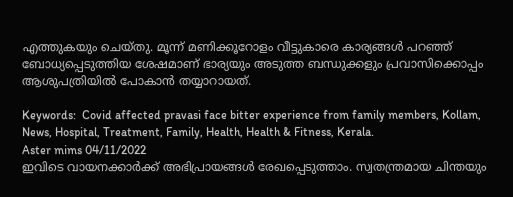എത്തുകയും ചെയ്തു. മൂന്ന് മണിക്കൂറോളം വീട്ടുകാരെ കാര്യങ്ങള്‍ പറഞ്ഞ് ബോധ്യപ്പെടുത്തിയ ശേഷമാണ് ഭാര്യയും അടുത്ത ബന്ധുക്കളും പ്രവാസിക്കൊപ്പം ആശുപത്രിയില്‍ പോകാന്‍ തയ്യാറായത്.

Keywords:  Covid affected pravasi face bitter experience from family members, Kollam, News, Hospital, Treatment, Family, Health, Health & Fitness, Kerala.
Aster mims 04/11/2022
ഇവിടെ വായനക്കാർക്ക് അഭിപ്രായങ്ങൾ രേഖപ്പെടുത്താം. സ്വതന്ത്രമായ ചിന്തയും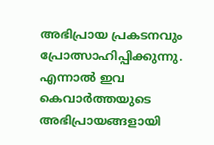അഭിപ്രായ പ്രകടനവും പ്രോത്സാഹിപ്പിക്കുന്നു. എന്നാൽ ഇവ കെവാർത്തയുടെ അഭിപ്രായങ്ങളായി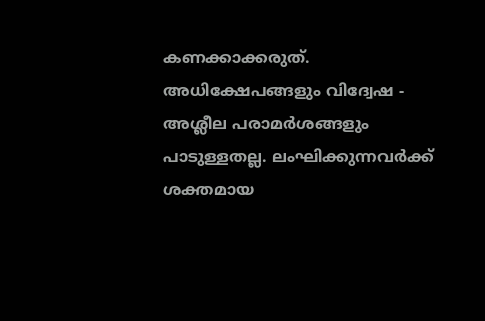കണക്കാക്കരുത്. അധിക്ഷേപങ്ങളും വിദ്വേഷ - അശ്ലീല പരാമർശങ്ങളും പാടുള്ളതല്ല. ലംഘിക്കുന്നവർക്ക് ശക്തമായ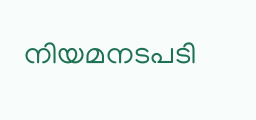നിയമനടപടി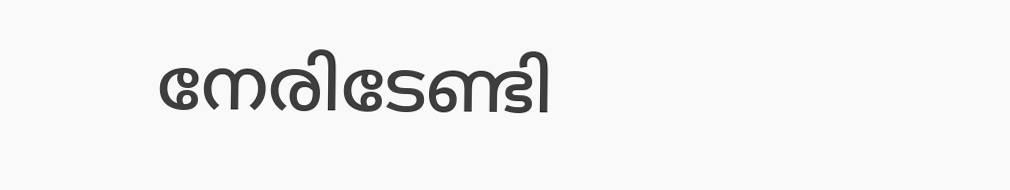നേരിടേണ്ടി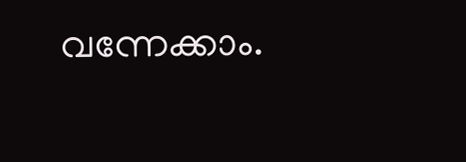വന്നേക്കാം.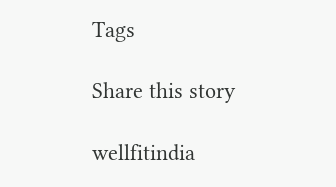Tags

Share this story

wellfitindia